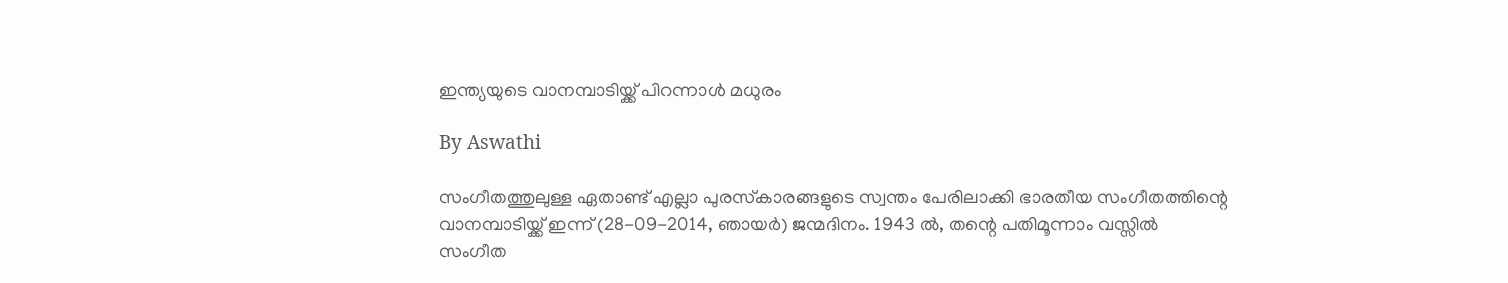ഇന്ത്യയുടെ വാനമ്പാടിയ്ക്ക് പിറന്നാള്‍ മധുരം

By Aswathi

സംഗീതത്തുലുള്ള ഏതാണ്ട് എല്ലാ പുരസ്‌കാരങ്ങളുടെ സ്വന്തം പേരിലാക്കി ഭാരതീയ സംഗീതത്തിന്റെ വാനമ്പാടിയ്ക്ക് ഇന്ന് (28-09-2014, ഞായര്‍) ജന്മദിനം. 1943 ല്‍, തന്റെ പതിമൂന്നാം വസ്സില്‍ സംഗീത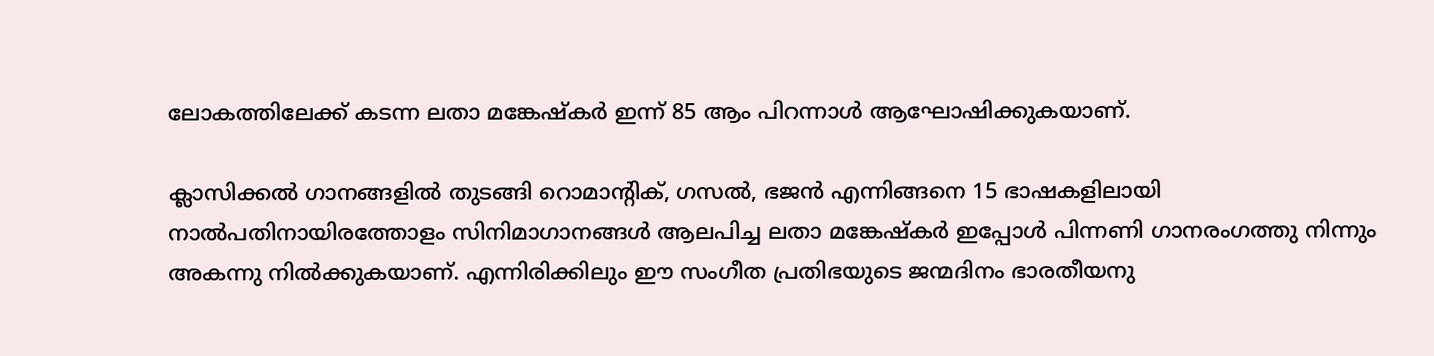ലോകത്തിലേക്ക് കടന്ന ലതാ മങ്കേഷ്‌കര്‍ ഇന്ന് 85 ആം പിറന്നാള്‍ ആഘോഷിക്കുകയാണ്.

ക്ലാസിക്കല്‍ ഗാനങ്ങളില്‍ തുടങ്ങി റൊമാന്റിക്, ഗസല്‍, ഭജന്‍ എന്നിങ്ങനെ 15 ഭാഷകളിലായി നാല്‍പതിനായിരത്തോളം സിനിമാഗാനങ്ങള്‍ ആലപിച്ച ലതാ മങ്കേഷ്‌കര്‍ ഇപ്പോള്‍ പിന്നണി ഗാനരംഗത്തു നിന്നും അകന്നു നില്‍ക്കുകയാണ്. എന്നിരിക്കിലും ഈ സംഗീത പ്രതിഭയുടെ ജന്മദിനം ഭാരതീയനു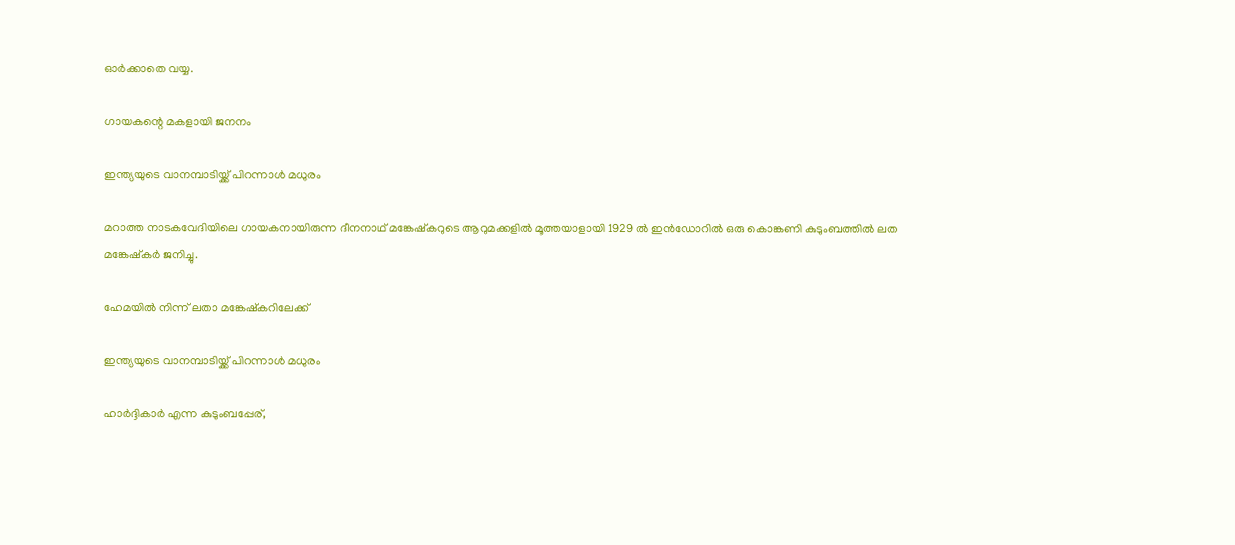ഓര്‍ക്കാതെ വയ്യ.

ഗായകന്റെ മകളായി ജനനം

ഇന്ത്യയുടെ വാനമ്പാടിയ്ക്ക് പിറന്നാള്‍ മധുരം

മറാത്ത നാടകവേദിയിലെ ഗായകനായിരുന്ന ദീനനാഥ് മങ്കേഷ്‌കറുടെ ആറുമക്കളില്‍ മൂത്തയാളായി 1929 ല്‍ ഇന്‍ഡോറില്‍ ഒരു കൊങ്കണി കുടുംബത്തില്‍ ലത മങ്കേഷ്‌കര്‍ ജനിച്ചു.

ഹേമയില്‍ നിന്ന് ലതാ മങ്കേഷ്‌കറിലേക്ക്

ഇന്ത്യയുടെ വാനമ്പാടിയ്ക്ക് പിറന്നാള്‍ മധുരം

ഹാര്‍ദ്ദികാര്‍ എന്ന കുടുംബപ്പേര്,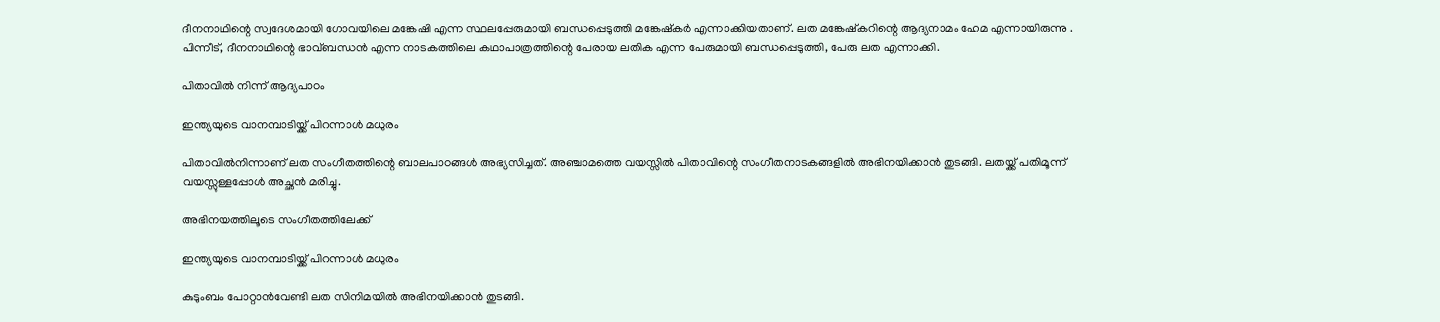ദീനനാഥിന്റെ സ്വദേശമായി ഗോവയിലെ മങ്കേഷി എന്ന സ്ഥലപ്പേരുമായി ബന്ധപ്പെടുത്തി മങ്കേഷ്‌കര്‍ എന്നാക്കിയതാണ്. ലത മങ്കേഷ്‌കറിന്റെ ആദ്യനാമം ഹേമ എന്നായിരുന്നു . പിന്നീട്, ദീനനാഥിന്റെ ഭാവ്ബന്ധന്‍ എന്ന നാടകത്തിലെ കഥാപാത്രത്തിന്റെ പേരായ ലതിക എന്ന പേരുമായി ബന്ധപ്പെടുത്തി, പേരു ലത എന്നാക്കി.

പിതാവില്‍ നിന്ന് ആദ്യപാഠം

ഇന്ത്യയുടെ വാനമ്പാടിയ്ക്ക് പിറന്നാള്‍ മധുരം

പിതാവില്‍നിന്നാണ് ലത സംഗീതത്തിന്റെ ബാലപാഠങ്ങള്‍ അഭ്യസിച്ചത്. അഞ്ചാമത്തെ വയസ്സില്‍ പിതാവിന്റെ സംഗീതനാടകങ്ങളില്‍ അഭിനയിക്കാന്‍ തുടങ്ങി. ലതയ്ക്ക് പതിമൂന്ന് വയസ്സുള്ളപ്പോള്‍ അച്ഛന്‍ മരിച്ചു.

അഭിനയത്തിലൂടെ സംഗീതത്തിലേക്ക്

ഇന്ത്യയുടെ വാനമ്പാടിയ്ക്ക് പിറന്നാള്‍ മധുരം

കുടുംബം പോറ്റാന്‍വേണ്ടി ലത സിനിമയില്‍ അഭിനയിക്കാന്‍ തുടങ്ങി.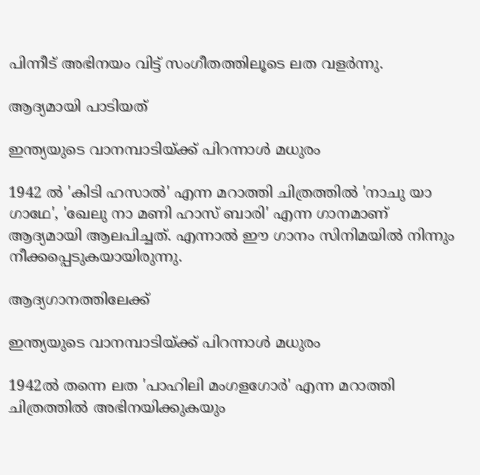പിന്നീട് അഭിനയം വിട്ട് സംഗീതത്തിലൂടെ ലത വളര്‍ന്നു.

ആദ്യമായി പാടിയത്

ഇന്ത്യയുടെ വാനമ്പാടിയ്ക്ക് പിറന്നാള്‍ മധുരം

1942 ല്‍ 'കിടി ഹസാല്‍' എന്ന മറാത്തി ചിത്രത്തില്‍ 'നാചു യാ ഗാഥേ', 'ഖേലു നാ മണി ഹാസ് ബാരി' എന്ന ഗാനമാണ് ആദ്യമായി ആലപിച്ചത്. എന്നാല്‍ ഈ ഗാനം സിനിമയില്‍ നിന്നും നീക്കപ്പെടുകയായിരുന്നു.

ആദ്യഗാനത്തിലേക്ക്

ഇന്ത്യയുടെ വാനമ്പാടിയ്ക്ക് പിറന്നാള്‍ മധുരം

1942ല്‍ തന്നെ ലത 'പാഹിലി മംഗളഗോര്‍' എന്ന മറാത്തി ചിത്രത്തില്‍ അഭിനയിക്കുകയും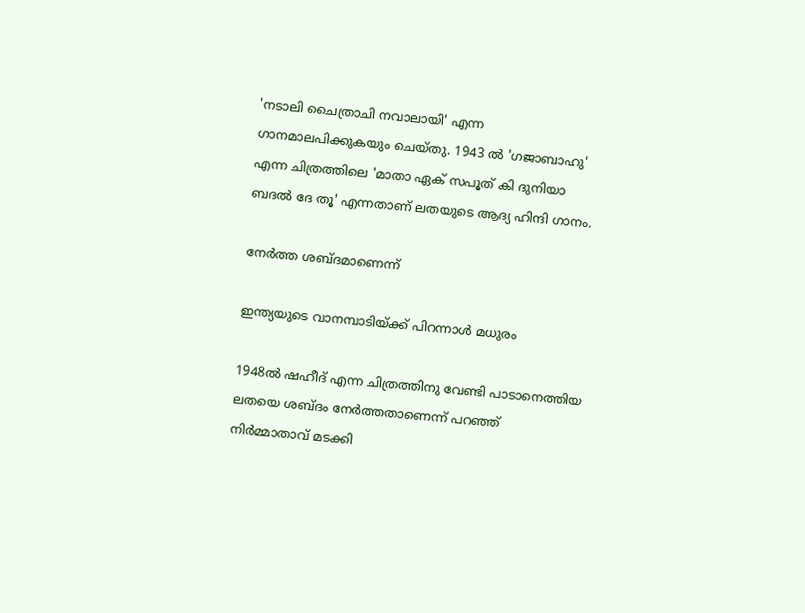'നടാലി ചൈത്രാചി നവാലായി' എന്ന ഗാനമാലപിക്കുകയും ചെയ്തു. 1943 ല്‍ 'ഗജാബാഹു' എന്ന ചിത്രത്തിലെ 'മാതാ ഏക് സപൂത് കി ദുനിയാ ബദല്‍ ദേ തൂ' എന്നതാണ് ലതയുടെ ആദ്യ ഹിന്ദി ഗാനം.

നേര്‍ത്ത ശബ്ദമാണെന്ന്

ഇന്ത്യയുടെ വാനമ്പാടിയ്ക്ക് പിറന്നാള്‍ മധുരം

1948ല്‍ ഷഹീദ് എന്ന ചിത്രത്തിനു വേണ്ടി പാടാനെത്തിയ ലതയെ ശബ്ദം നേര്‍ത്തതാണെന്ന് പറഞ്ഞ് നിര്‍മ്മാതാവ് മടക്കി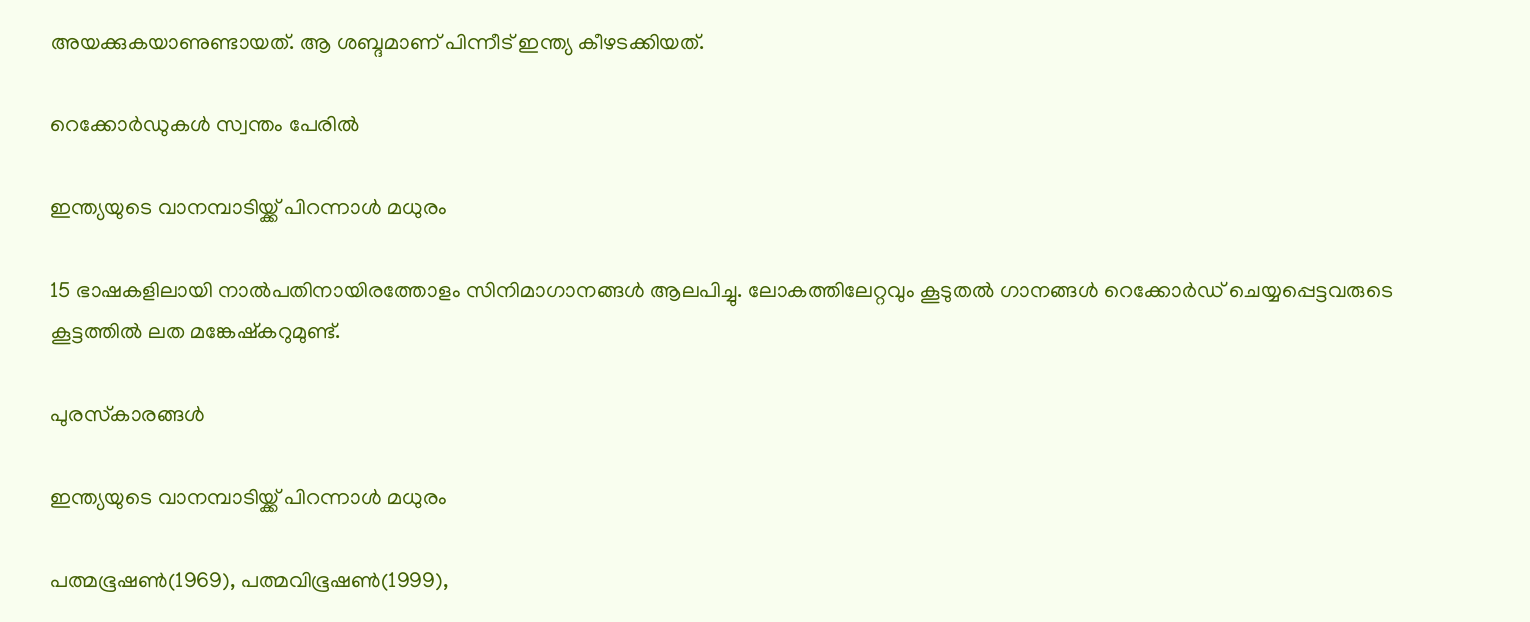അയക്കുകയാണുണ്ടായത്. ആ ശബ്ദമാണ് പിന്നീട് ഇന്ത്യ കീഴടക്കിയത്.

റെക്കോര്‍ഡുകള്‍ സ്വന്തം പേരില്‍

ഇന്ത്യയുടെ വാനമ്പാടിയ്ക്ക് പിറന്നാള്‍ മധുരം

15 ഭാഷകളിലായി നാല്‍പതിനായിരത്തോളം സിനിമാഗാനങ്ങള്‍ ആലപിച്ചു. ലോകത്തിലേറ്റവും കൂടുതല്‍ ഗാനങ്ങള്‍ റെക്കോര്‍ഡ് ചെയ്യപ്പെട്ടവരുടെ കൂട്ടത്തില്‍ ലത മങ്കേഷ്‌കറുമുണ്ട്.

പുരസ്‌കാരങ്ങള്‍

ഇന്ത്യയുടെ വാനമ്പാടിയ്ക്ക് പിറന്നാള്‍ മധുരം

പത്മഭൂഷണ്‍(1969), പത്മവിഭൂഷണ്‍(1999),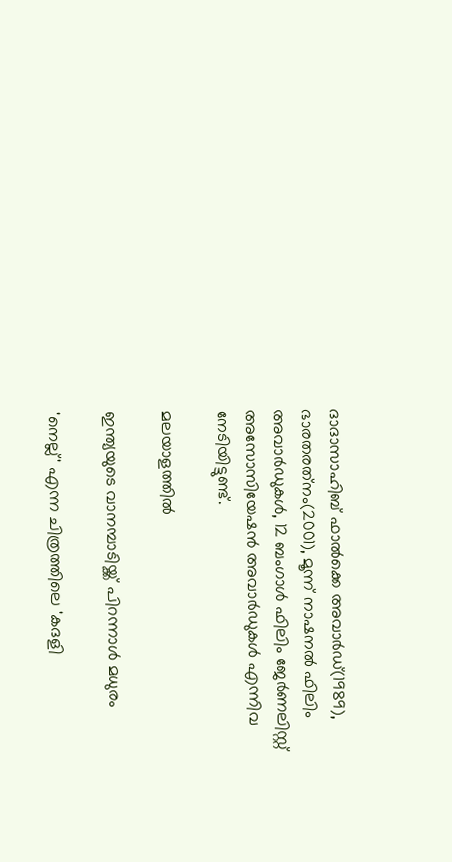ദാദാസാഹിബ് ഫാല്‍ക്കെ അവാര്‍ഡ്(1989), ഭാരതരത്‌നം(2001), മൂന്ന് നാഷനല്‍ ഫിലിം അവാര്‍ഡുകള്‍, 12 ബംഗാള്‍ ഫിലിം ജേര്‍ണലിസ്റ്റ് അസോസിയേഷന്‍ അവാര്‍ഡുകള്‍ എന്നിവ നേടിയിട്ടുണ്ട്.

മലയാളത്തില്‍

ഇന്ത്യയുടെ വാനമ്പാടിയ്ക്ക് പിറന്നാള്‍ മധുരം

'നെല്ല്' എന്ന ചിത്രത്തിലെ 'കദളി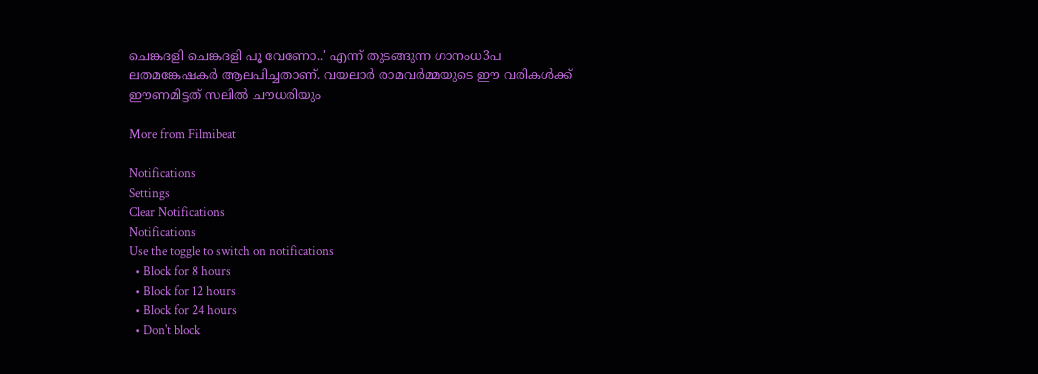ചെങ്കദളി ചെങ്കദളി പൂ വേണോ..' എന്ന് തുടങ്ങുന്ന ഗാനംധ3പ ലതമങ്കേഷകര്‍ ആലപിച്ചതാണ്. വയലാര്‍ രാമവര്‍മ്മയുടെ ഈ വരികള്‍ക്ക് ഈണമിട്ടത് സലില്‍ ചൗധരിയും

More from Filmibeat

Notifications
Settings
Clear Notifications
Notifications
Use the toggle to switch on notifications
  • Block for 8 hours
  • Block for 12 hours
  • Block for 24 hours
  • Don't block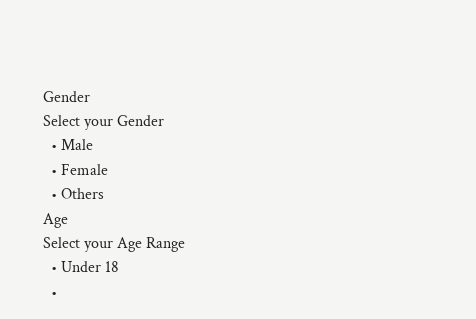Gender
Select your Gender
  • Male
  • Female
  • Others
Age
Select your Age Range
  • Under 18
  •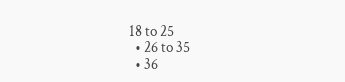18 to 25
  • 26 to 35
  • 36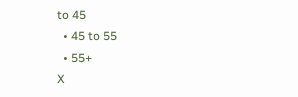to 45
  • 45 to 55
  • 55+
X